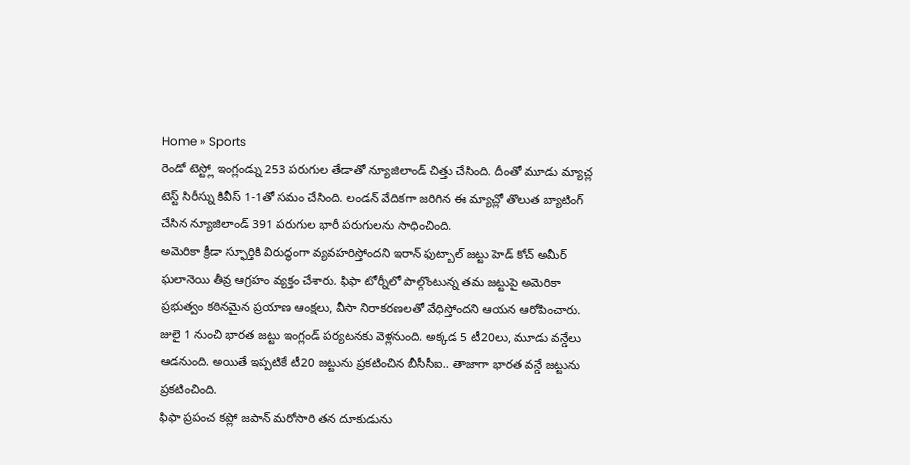Home » Sports
రెండో టెస్ట్లో ఇంగ్లండ్ను 253 పరుగుల తేడాతో న్యూజిలాండ్ చిత్తు చేసింది. దీంతో మూడు మ్యాచ్ల టెస్ట్ సిరీస్ను కివీస్ 1-1తో సమం చేసింది. లండన్ వేదికగా జరిగిన ఈ మ్యాచ్లో తొలుత బ్యాటింగ్ చేసిన న్యూజిలాండ్ 391 పరుగుల భారీ పరుగులను సాధించింది.
అమెరికా క్రీడా స్ఫూర్తికి విరుద్ధంగా వ్యవహరిస్తోందని ఇరాన్ ఫుట్బాల్ జట్టు హెడ్ కోచ్ అమీర్ ఘలానెయి తీవ్ర ఆగ్రహం వ్యక్తం చేశారు. ఫిఫా టోర్నీలో పాల్గొంటున్న తమ జట్టుపై అమెరికా ప్రభుత్వం కఠినమైన ప్రయాణ ఆంక్షలు, వీసా నిరాకరణలతో వేధిస్తోందని ఆయన ఆరోపించారు.
జులై 1 నుంచి భారత జట్టు ఇంగ్లండ్ పర్యటనకు వెళ్లనుంది. అక్కడ 5 టీ20లు, మూడు వన్డేలు ఆడనుంది. అయితే ఇప్పటికే టీ20 జట్టును ప్రకటించిన బీసీసీఐ.. తాజాగా భారత వన్డే జట్టును ప్రకటించింది.
ఫిఫా ప్రపంచ కప్లో జపాన్ మరోసారి తన దూకుడును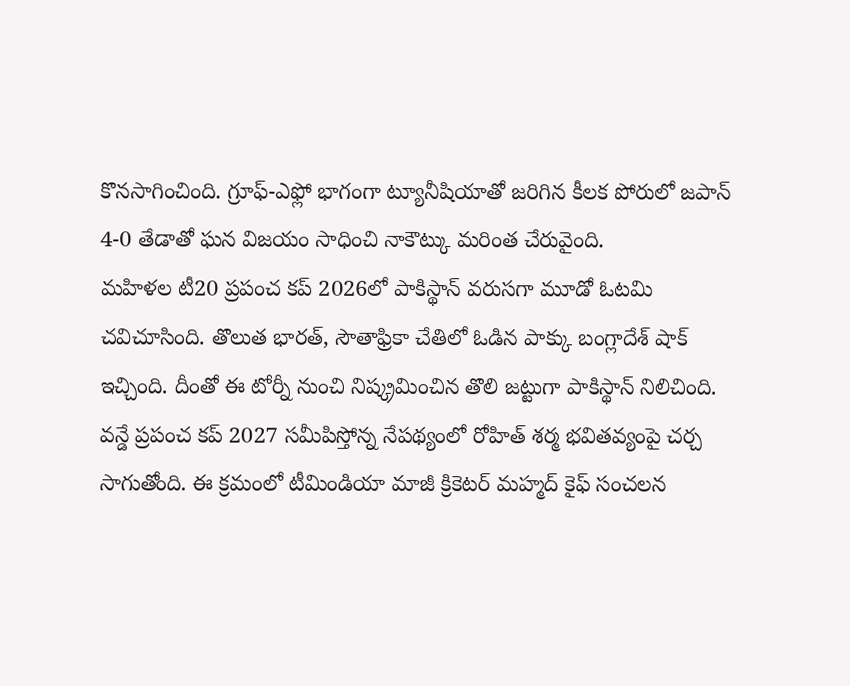కొనసాగించింది. గ్రూఫ్-ఎఫ్లో భాగంగా ట్యూనీషియాతో జరిగిన కీలక పోరులో జపాన్ 4-0 తేడాతో ఘన విజయం సాధించి నాకౌట్కు మరింత చేరువైంది.
మహిళల టీ20 ప్రపంచ కప్ 2026లో పాకిస్థాన్ వరుసగా మూడో ఓటమి చవిచూసింది. తొలుత భారత్, సౌతాఫ్రికా చేతిలో ఓడిన పాక్కు బంగ్లాదేశ్ షాక్ ఇచ్చింది. దీంతో ఈ టోర్నీ నుంచి నిష్క్రమించిన తొలి జట్టుగా పాకిస్థాన్ నిలిచింది.
వన్డే ప్రపంచ కప్ 2027 సమీపిస్తోన్న నేపథ్యంలో రోహిత్ శర్మ భవితవ్యంపై చర్చ సాగుతోంది. ఈ క్రమంలో టీమిండియా మాజీ క్రికెటర్ మహ్మద్ కైఫ్ సంచలన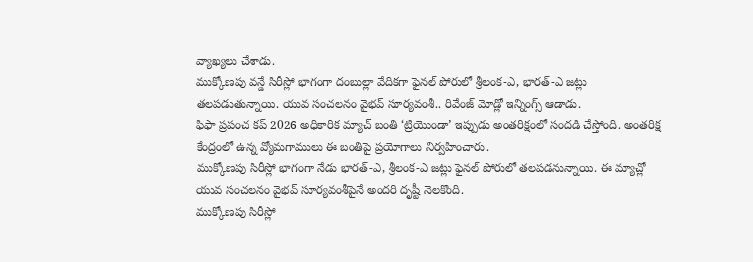వ్యాఖ్యలు చేశాడు.
ముక్కోణపు వన్డే సిరీస్లో భాగంగా దంబుల్లా వేదికగా ఫైనల్ పోరులో శ్రీలంక-ఎ, భారత్-ఎ జట్లు తలపడుతున్నాయి. యువ సంచలనం వైభవ్ సూర్యవంశీ.. రివేంజ్ మోడ్లో ఇన్నింగ్స్ ఆడాడు.
ఫిఫా ప్రపంచ కప్ 2026 అధికారిక మ్యాచ్ బంతి ‘ట్రియొండా’ ఇప్పుడు అంతరిక్షంలో సందడి చేస్తోంది. అంతరిక్ష కేంద్రంలో ఉన్న వ్యోమగాములు ఈ బంతిపై ప్రయోగాలు నిర్వహించారు.
ముక్కోణపు సిరీస్లో భాగంగా నేడు భారత్-ఎ, శ్రీలంక-ఎ జట్లు ఫైనల్ పోరులో తలపడనున్నాయి. ఈ మ్యాచ్లో యువ సంచలనం వైభవ్ సూర్యవంశీపైనే అందరి దృష్టీ నెలకొంది.
ముక్కోణపు సిరీస్లో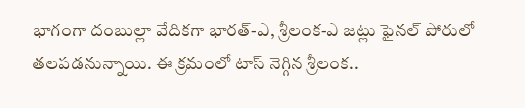భాగంగా దంబుల్లా వేదికగా భారత్-ఎ, శ్రీలంక-ఎ జట్లు ఫైనల్ పోరులో తలపడనున్నాయి. ఈ క్రమంలో టాస్ నెగ్గిన శ్రీలంక..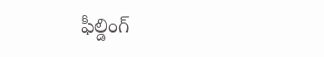ఫీల్డింగ్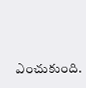ఎంచుకుంది.